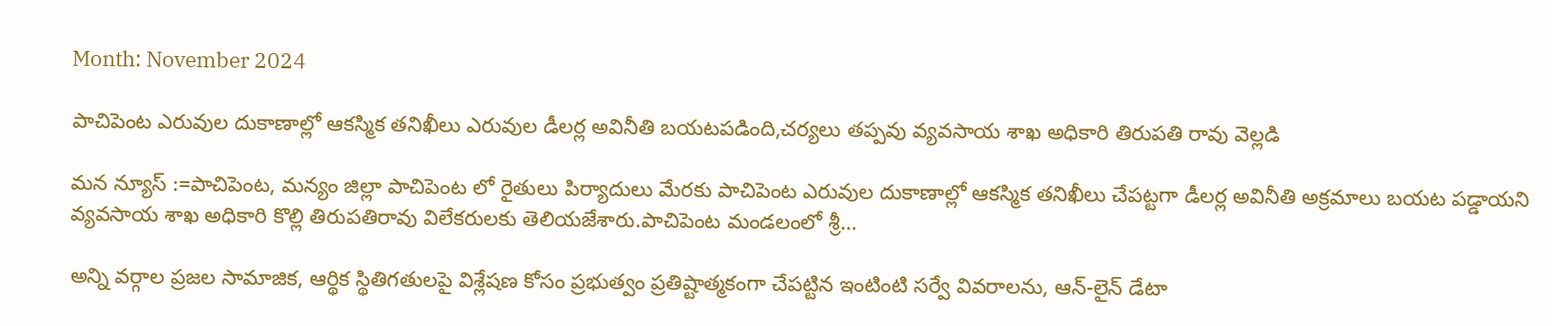Month: November 2024

పాచిపెంట ఎరువుల దుకాణాల్లో ఆకస్మిక తనిఖీలు ఎరువుల డీలర్ల అవినీతి బయటపడింది,చర్యలు తప్పవు వ్యవసాయ శాఖ అధికారి తిరుపతి రావు వెల్లడి

మన న్యూస్ :=పాచిపెంట, మన్యం జిల్లా పాచిపెంట లో రైతులు పిర్యాదులు మేరకు పాచిపెంట ఎరువుల దుకాణాల్లో ఆకస్మిక తనిఖీలు చేపట్టగా డీలర్ల అవినీతి అక్రమాలు బయట పడ్డాయని వ్యవసాయ శాఖ అధికారి కొల్లి తిరుపతిరావు విలేకరులకు తెలియజేశారు.పాచిపెంట మండలంలో శ్రీ…

అన్ని వర్గాల ప్రజల సామాజిక, ఆర్థిక స్థితిగతులపై విశ్లేషణ కోసం ప్రభుత్వం ప్రతిష్టాత్మకంగా చేపట్టిన ఇంటింటి సర్వే వివరాలను, ఆన్-లైన్ డేటా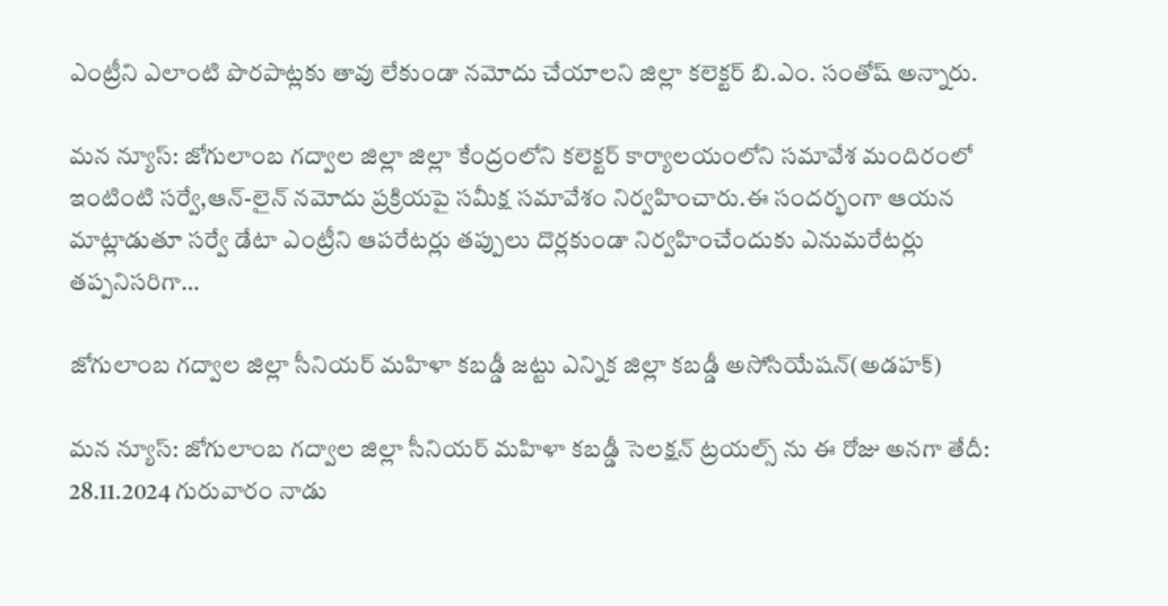ఎంట్రీని ఎలాంటి పొరపాట్లకు తావు లేకుండా నమోదు చేయాలని జిల్లా కలెక్టర్ బి.ఎం. సంతోష్ అన్నారు.

మన న్యూస్: జోగులాంబ గద్వాల జిల్లా జిల్లా కేంద్రంలోని కలెక్టర్ కార్యాలయంలోని సమావేశ మందిరంలో ఇంటింటి సర్వే,ఆన్-లైన్ నమోదు ప్రక్రియపై సమీక్ష సమావేశం నిర్వహించారు.ఈ సందర్భంగా ఆయన మాట్లాడుతూ సర్వే డేటా ఎంట్రీని ఆపరేటర్లు తప్పులు దొర్లకుండా నిర్వహించేందుకు ఎనుమరేటర్లు తప్పనిసరిగా…

జోగులాంబ గద్వాల జిల్లా సీనియర్ మహిళా కబడ్డీ జట్టు ఎన్నిక జిల్లా కబడ్డీ అసోసియేషన్(అడహక్)

మన న్యూస్: జోగులాంబ గద్వాల జిల్లా సీనియర్ మహిళా కబడ్డీ సెలక్షన్ ట్రయల్స్ ను ఈ రోజు అనగా తేదీ: 28.11.2024 గురువారం నాడు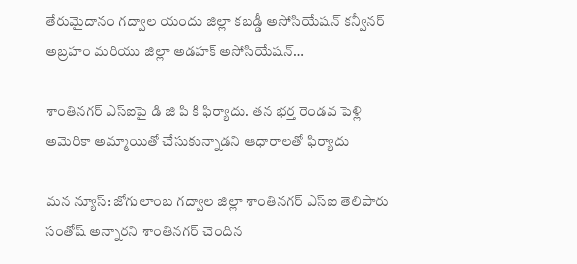తేరుమైదానం గద్వాల యందు జిల్లా కబడ్డీ అసోసియేషన్ కన్వీనర్ అబ్రహం మరియు జిల్లా అడహక్ అసోసియేషన్…

శాంతినగర్ ఎస్ఐపై డి జి పి కి ఫిర్యాదు. తన భర్త రెండవ పెళ్లి అమెరికా అమ్మాయితో చేసుకున్నాడని ఆధారాలతో ఫిర్యాదు

మన న్యూస్: జోగులాంబ గద్వాల జిల్లా శాంతినగర్ ఎస్ఐ తెలిపారు సంతోష్ అన్నారని శాంతినగర్ చెందిన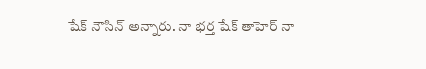షేక్ నౌసిన్ అన్నారు. నా భర్త షేక్ తాహెర్ నా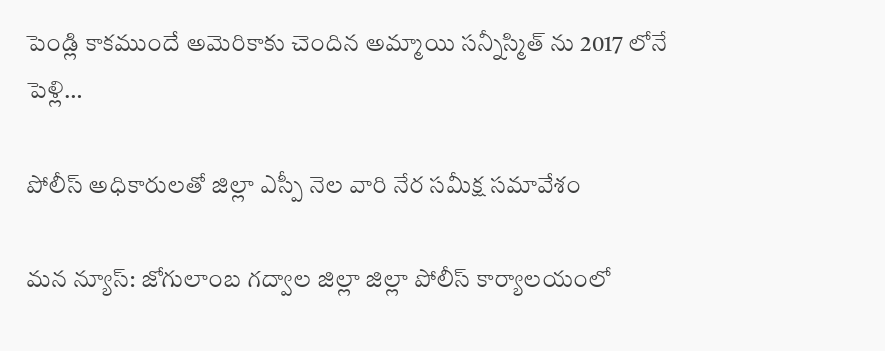పెండ్లి కాకముందే అమెరికాకు చెందిన అమ్మాయి సన్నీస్మిత్ ను 2017 లోనే పెళ్లి…

పోలీస్ అధికారులతో జిల్లా ఎస్పీ నెల వారి నేర సమీక్ష సమావేశం

మన న్యూస్: జోగులాంబ గద్వాల జిల్లా జిల్లా పోలీస్ కార్యాలయంలో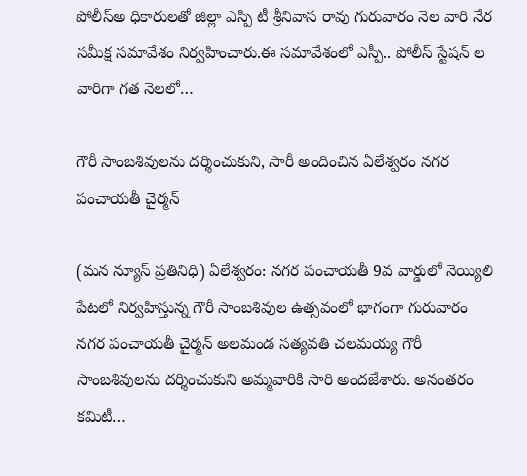పోలీస్అ ధికారులతో జిల్లా ఎస్పి టీ శ్రీనివాస రావు గురువారం నెల వారి నేర సమీక్ష సమావేశం నిర్వహించారు.ఈ సమావేశంలో ఎస్పీ.. పోలీస్ స్టేషన్ ల వారిగా గత నెలలో…

గౌరీ సాంబశివులను దర్శించుకుని, సారీ అందించిన ఏలేశ్వరం నగర పంచాయతీ చైర్మన్

(మన న్యూస్ ప్రతినిధి) ఏలేశ్వరం: నగర పంచాయతీ 9వ వార్డులో నెయ్యిలి పేటలో నిర్వహిస్తున్న గౌరీ సాంబశివుల ఉత్సవంలో భాగంగా గురువారం నగర పంచాయతీ చైర్మన్ అలమండ సత్యవతి చలమయ్య గౌరీ సాంబశివులను దర్శించుకుని అమ్మవారికి సారి అందజేశారు. అనంతరం కమిటీ…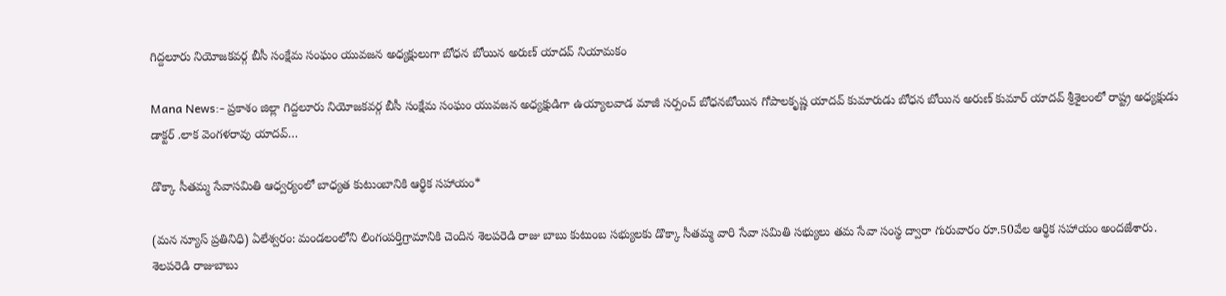గిద్దలూరు నియోజకవర్గ బీసీ సంక్షేమ సంఘం యువజన అధ్యక్షులుగా బోధన బోయిన అరుణ్ యాదవ్ నియామకం

Mana News:- ప్రకాశం జిల్లా గిద్దలూరు నియోజకవర్గ బీసీ సంక్షేమ సంఘం యువజన అధ్యక్షుడిగా ఉయ్యాలవాడ మాజీ సర్పంచ్ బోధనబోయిన గోపాలకృష్ణ యాదవ్ కుమారుడు బోధన బోయిన అరుణ్ కుమార్ యాదవ్ శ్రీశైలంలో రాష్ట్ర అధ్యక్షుడు డాక్టర్ .లాక వెంగళరావు యాదవ్…

డొక్కా సీతమ్మ సేవాసమితి ఆధ్వర్యంలో బాధ్యత కుటుంబానికి ఆర్థిక సహాయం*

(మన న్యూస్ ప్రతినిధి) ఏలేశ్వరం: మండలంలోని లింగంపర్తిగ్రామానికి చెందిన శెలపరెడి రాజు బాబు కుటుంబ సభ్యులకు డొక్కా సీతమ్మ వారి సేవా సమితి సభ్యులు తమ సేవా సంస్థ ద్వారా గురువారం రూ.50వేల ఆర్థిక సహాయం అందజేశారు. శెలపరెడి రాజుబాబు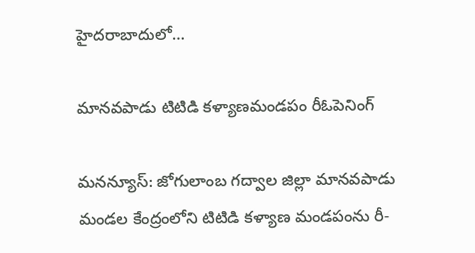హైదరాబాదులో…

మానవపాడు టిటిడి కళ్యాణమండపం రీఓపెనింగ్

మనన్యూస్: జోగులాంబ గద్వాల జిల్లా మానవపాడు మండల కేంద్రంలోని టిటిడి కళ్యాణ మండపంను రీ-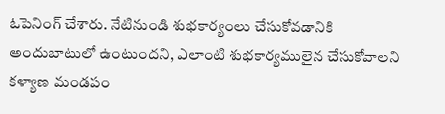ఓపెనింగ్ చేశారు. నేటినుండి శుభకార్యంలు చేసుకోవడానికి అందుబాటులో ఉంటుందని, ఎలాంటి శుభకార్యములైన చేసుకోవాలని కళ్యాణ మండపం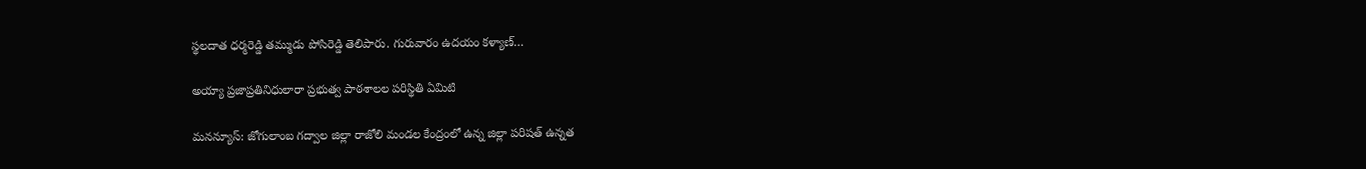స్థలదాత ధర్మరెడ్డి తమ్ముడు పోసిరెడ్డి తెలిపారు. గురువారం ఉదయం కళ్యాణ్…

అయ్యా ప్రజాప్రతినిధులారా ప్రభుత్వ పాఠశాలల పరిస్థితి ఏమిటి

మనన్యూస్: జోగులాంబ గద్వాల జిల్లా రాజోలి మండల కేంద్రంలో ఉన్న జిల్లా పరిషత్ ఉన్నత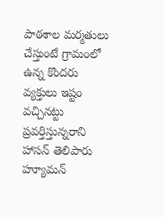పాఠశాల మర్మతులు చేస్తుంటే గ్రామంలో ఉన్న కొందరు వ్యక్తులు ఇష్టం వచ్చినట్టు ప్రవర్తిస్తున్నరాని హాసన్ తెలిపారు హ్యూమన్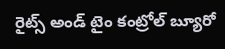రైట్స్ అండ్ టైం కంట్రోల్ బ్యూరో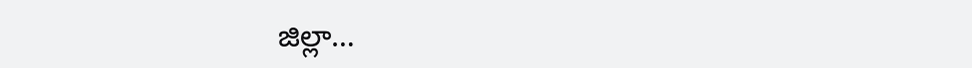జిల్లా…